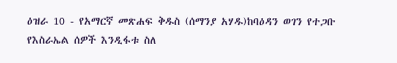ዕዝራ 10 - የአማርኛ መጽሐፍ ቅዱስ (ሰማንያ አሃዱ)ከባዕዳን ወገን የተጋቡ የእስራኤል ሰዎች እንዲፋቱ ስለ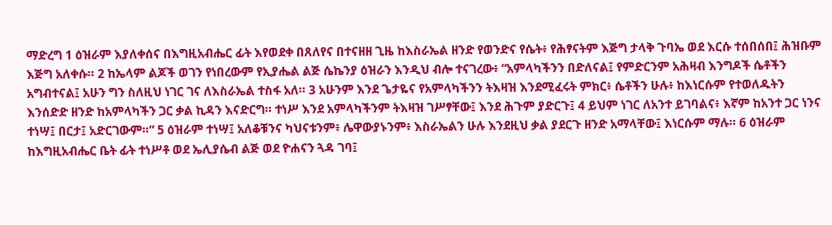ማድረግ 1 ዕዝራም እያለቀሰና በእግዚአብሔር ፊት እየወደቀ በጸለየና በተናዘዘ ጊዜ ከእስራኤል ዘንድ የወንድና የሴት፥ የሕፃናትም እጅግ ታላቅ ጉባኤ ወደ እርሱ ተሰበሰበ፤ ሕዝቡም እጅግ አለቀሱ። 2 ከኤላም ልጆች ወገን የነበረውም የኢያሔል ልጅ ሴኬንያ ዕዝራን እንዲህ ብሎ ተናገረው፥ “አምላካችንን በድለናል፤ የምድርንም አሕዛብ እንግዶች ሴቶችን አግብተናል፤ አሁን ግን ስለዚህ ነገር ገና ለእስራኤል ተስፋ አለ። 3 አሁንም እንደ ጌታዬና የአምላካችንን ትእዛዝ እንደሚፈሩት ምክር፥ ሴቶችን ሁሉ፥ ከእነርሱም የተወለዱትን እንሰድድ ዘንድ ከአምላካችን ጋር ቃል ኪዳን እናድርግ። ተነሥ እንደ አምላካችንም ትእዛዝ ገሥፃቸው፤ እንደ ሕጉም ያድርጉ፤ 4 ይህም ነገር ለአንተ ይገባልና፥ እኛም ከአንተ ጋር ነንና ተነሣ፤ በርታ፤ አድርገውም።” 5 ዕዝራም ተነሣ፤ አለቆቹንና ካህናቱንም፥ ሌዋውያኑንም፥ እስራኤልን ሁሉ እንደዚህ ቃል ያደርጉ ዘንድ አማላቸው፤ እነርሱም ማሉ። 6 ዕዝራም ከእግዚአብሔር ቤት ፊት ተነሥቶ ወደ ኤሊያሴብ ልጅ ወደ ዮሐናን ጓዳ ገባ፤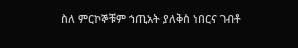ስለ ምርኮኞቹም ኀጢአት ያለቅስ ነበርና ገብቶ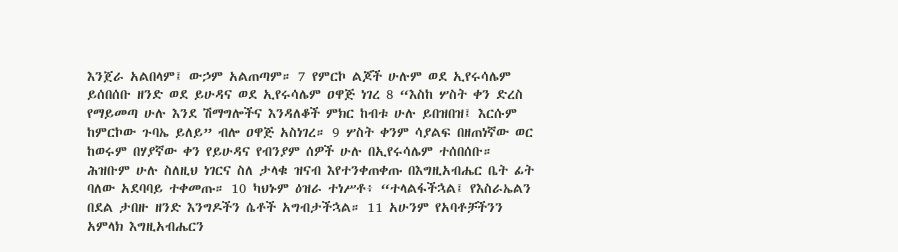እንጀራ አልበላም፤ ውኃም አልጠጣም። 7 የምርኮ ልጆች ሁሉም ወደ ኢየሩሳሌም ይሰበሰቡ ዘንድ ወደ ይሁዳና ወደ ኢየሩሳሌም ዐዋጅ ነገረ 8 “እስከ ሦስት ቀን ድረስ የማይመጣ ሁሉ እንደ ሽማግሎችና እንዳለቆች ምክር ከብቱ ሁሉ ይበዝበዝ፤ እርሱም ከምርኮው ጉባኤ ይለይ” ብሎ ዐዋጅ አስነገረ። 9 ሦስት ቀንም ሳያልፍ በዘጠነኛው ወር ከወሩም በሃያኛው ቀን የይሁዳና የብንያም ሰዎች ሁሉ በኢየሩሳሌም ተሰበሰቡ። ሕዝቡም ሁሉ ስለዚህ ነገርና ስለ ታላቁ ዝናብ እየተንቀጠቀጡ በእግዚአብሔር ቤት ፊት ባለው አደባባይ ተቀመጡ። 10 ካህኑም ዕዝራ ተነሥቶ፥ “ተላልፋችኋል፤ የእስራኤልን በደል ታበዙ ዘንድ እንግዶችን ሴቶች አግብታችኋል። 11 አሁንም የአባቶቻችንን አምላክ እግዚአብሔርን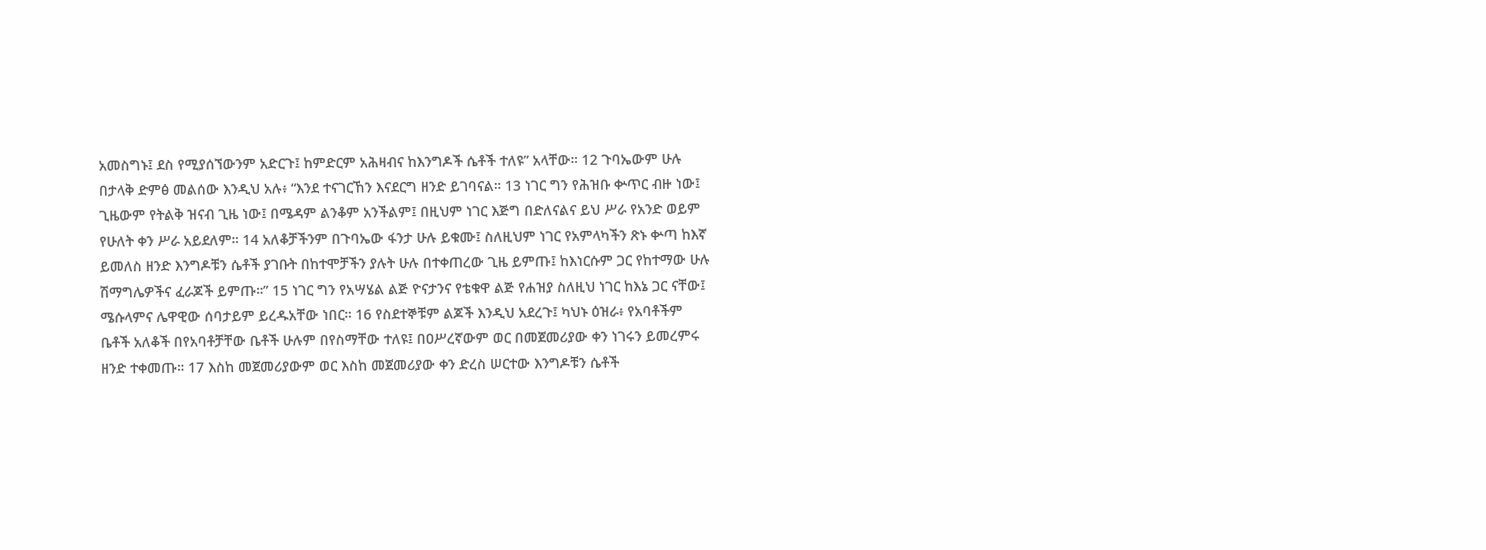አመስግኑ፤ ደስ የሚያሰኘውንም አድርጉ፤ ከምድርም አሕዛብና ከእንግዶች ሴቶች ተለዩ” አላቸው። 12 ጉባኤውም ሁሉ በታላቅ ድምፅ መልሰው እንዲህ አሉ፥ “እንደ ተናገርኸን እናደርግ ዘንድ ይገባናል። 13 ነገር ግን የሕዝቡ ቍጥር ብዙ ነው፤ ጊዜውም የትልቅ ዝናብ ጊዜ ነው፤ በሜዳም ልንቆም አንችልም፤ በዚህም ነገር እጅግ በድለናልና ይህ ሥራ የአንድ ወይም የሁለት ቀን ሥራ አይደለም። 14 አለቆቻችንም በጉባኤው ፋንታ ሁሉ ይቁሙ፤ ስለዚህም ነገር የአምላካችን ጽኑ ቍጣ ከእኛ ይመለስ ዘንድ እንግዶቹን ሴቶች ያገቡት በከተሞቻችን ያሉት ሁሉ በተቀጠረው ጊዜ ይምጡ፤ ከእነርሱም ጋር የከተማው ሁሉ ሽማግሌዎችና ፈራጆች ይምጡ።” 15 ነገር ግን የአሣሄል ልጅ ዮናታንና የቴቁዋ ልጅ የሐዝያ ስለዚህ ነገር ከእኔ ጋር ናቸው፤ ሜሱላምና ሌዋዊው ሰባታይም ይረዱአቸው ነበር። 16 የስደተኞቹም ልጆች እንዲህ አደረጉ፤ ካህኑ ዕዝራ፥ የአባቶችም ቤቶች አለቆች በየአባቶቻቸው ቤቶች ሁሉም በየስማቸው ተለዩ፤ በዐሥረኛውም ወር በመጀመሪያው ቀን ነገሩን ይመረምሩ ዘንድ ተቀመጡ። 17 እስከ መጀመሪያውም ወር እስከ መጀመሪያው ቀን ድረስ ሠርተው እንግዶቹን ሴቶች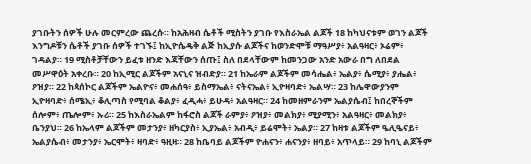ያገቡትን ሰዎች ሁሉ መርምረው ጨረሱ። ከአሕዛብ ሴቶች ሚስትን ያገቡ የእስራኤል ልጆች 18 ከካህናቱም ወገን ልጆች እንግዶቹን ሴቶች ያገቡ ሰዎች ተገኙ፤ ከኢዮሴዴቅ ልጅ ከኢያሱ ልጆችና ከወንድሞቹ ማዓሥያ፥ አልዓዛር፥ ኦሬም፥ ገዳልያ። 19 ሚስቶቻቸውን ይፈቱ ዘንድ እጃቸውን ሰጡ፤ ስለ በደላቸውም ከመንጋው አንድ አውራ በግ ለበደል መሥዋዕት አቀረቡ። 20 ከኢሚር ልጆችም አናኒና ዝብድያ። 21 ከኤራም ልጆችም መሳሔል፥ ኤልያ፥ ሴሚያ፥ ያሔል፥ ዖዝያ። 22 ከጳሰኮር ልጆችም ኤልዮና፥ መሐሰዓ፥ ይስማኤል፥ ናትናኤል፥ ኢዮዛባድ፥ ኤልሣ። 23 ከሌዋውያንም ኢዮዛባድ፥ ሰሜኢ፥ ቆሊጣስ የሚባል ቆልያ፥ ፈዲሓ፥ ይሁዳ፥ አልዓዛር። 24 ከመዘምራንም ኤልያሴብ፤ ከበረኞችም ሰሎም፥ ጤሎም፥ ኡሪ። 25 ከእስራኤልም ከፋሮስ ልጆች ራምያ፥ ዖዝያ፥ መልክያ፥ ሚያሚን፥ አልዓዛር፥ መልክያ፥ ቤንያህ። 26 ከኤላም ልጆችም መታንያ፥ ዘካርያስ፥ ኢያኤል፥ አብዲ፥ ይሬሞት፥ ኤልያ። 27 ከዛቱ ልጆችም ዔሊዔናይ፥ ኤልያሴብ፥ መታንያ፥ ኤርሞት፥ ዛባድ፥ ዓዚዛ። 28 ከቤባይ ልጆችም ዮሐናን፥ ሐናንያ፥ ዘባይ፥ አጥላይ። 29 ከባኒ ልጆችም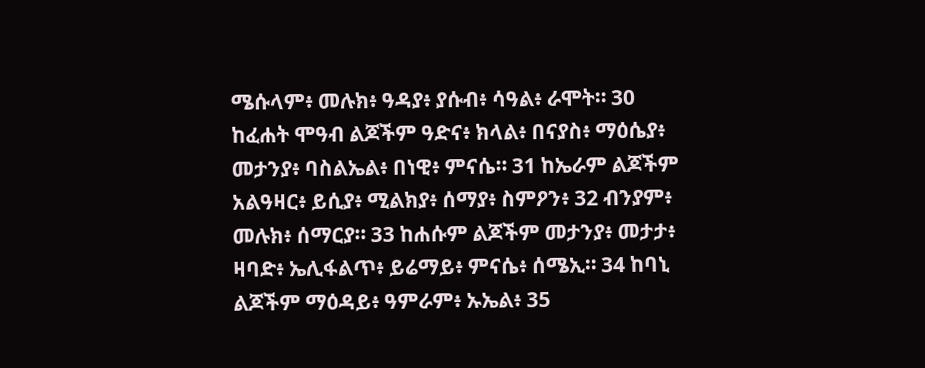ሜሱላም፥ መሉክ፥ ዓዳያ፥ ያሱብ፥ ሳዓል፥ ራሞት። 30 ከፈሐት ሞዓብ ልጆችም ዓድና፥ ክላል፥ በናያስ፥ ማዕሴያ፥ መታንያ፥ ባስልኤል፥ በነዊ፥ ምናሴ። 31 ከኤራም ልጆችም አልዓዛር፥ ይሲያ፥ ሚልክያ፥ ሰማያ፥ ስምዖን፥ 32 ብንያም፥ መሉክ፥ ሰማርያ። 33 ከሐሱም ልጆችም መታንያ፥ መታታ፥ ዛባድ፥ ኤሊፋልጥ፥ ይሬማይ፥ ምናሴ፥ ሰሜኢ። 34 ከባኒ ልጆችም ማዕዳይ፥ ዓምራም፥ ኡኤል፥ 35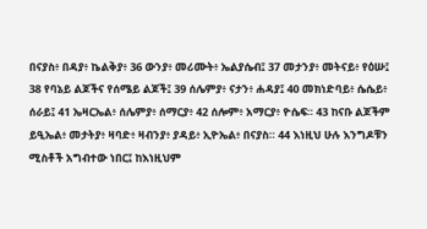በናያስ፥ በዳያ፥ ኬልቅያ፥ 36 ውንያ፥ መሪሙት፥ ኤልያሴብ፤ 37 መታንያ፥ መትናይ፥ የዕሡ፤ 38 የባኔይ ልጆችና የሰሜይ ልጆች፤ 39 ሰሌምያ፥ ናታን፥ ሐዳያ፤ 40 መክነድባይ፥ ሴሴይ፥ ሰራይ፤ 41 ኤዛርኤል፥ ሰሌምያ፥ ሰማርያ፥ 42 ሰሎም፥ አማርያ፥ ዮሴፍ። 43 ከናቡ ልጆችም ይዒኤል፥ መታትያ፥ ዛባድ፥ ዛብንያ፥ ያዳይ፥ ኢዮኤል፥ በናያስ። 44 እነዚህ ሁሉ እንግዶቹን ሚስቶች አግብተው ነበር፤ ከእነዚህም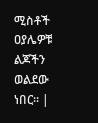ሚስቶች ዐያሌዎቹ ልጆችን ወልደው ነበር። |